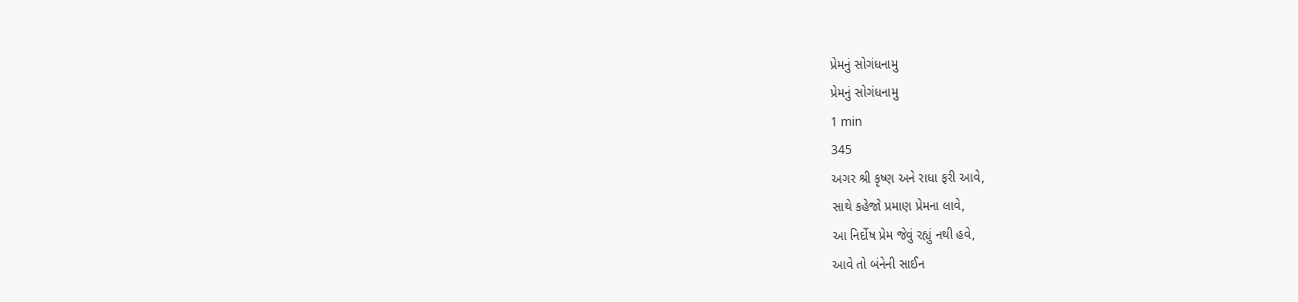પ્રેમનું સોગંધનામુ
પ્રેમનું સોગંધનામુ
1 min
345
અગર શ્રી કૃષ્ણ અને રાધા ફરી આવે,
સાથે કહેજો પ્રમાણ પ્રેમના લાવે,
આ નિર્દોષ પ્રેમ જેવું રહ્યું નથી હવે,
આવે તો બંનેની સાઈન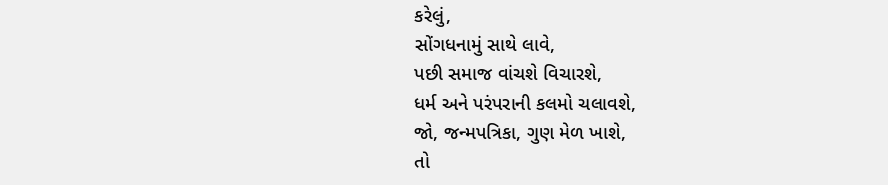કરેલું,
સોંગધનામું સાથે લાવે,
પછી સમાજ વાંચશે વિચારશે,
ધર્મ અને પરંપરાની કલમો ચલાવશે,
જો, જન્મપત્રિકા, ગુણ મેળ ખાશે,
તો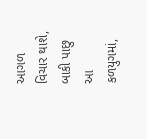આગળ વિચાર થાશે,
બાકી પાછુ આ કળયુગમાં,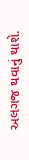અલગજ થવાનું થાશે.